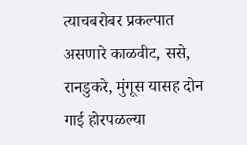त्याचबरोबर प्रकल्पात असणारे काळवीट, ससे, रानडुकरे, मुंगूस यासह दोन गाई होरपळल्या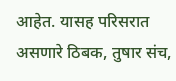आहेत. यासह परिसरात असणारे ठिबक, तुषार संच,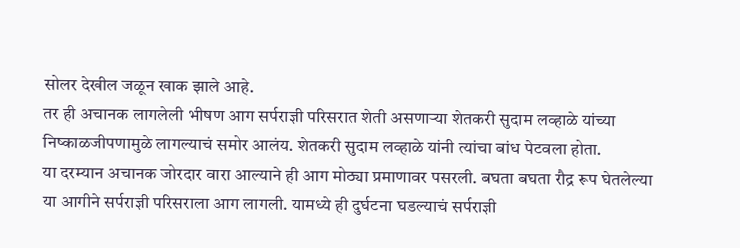सोलर देखील जळून खाक झाले आहे.
तर ही अचानक लागलेली भीषण आग सर्पराज्ञी परिसरात शेती असणाऱ्या शेतकरी सुदाम लव्हाळे यांच्या निष्काळजीपणामुळे लागल्याचं समोर आलंय. शेतकरी सुदाम लव्हाळे यांनी त्यांचा बांध पेटवला होता.
या दरम्यान अचानक जोरदार वारा आल्याने ही आग मोठ्या प्रमाणावर पसरली. बघता बघता रौद्र रूप घेतलेल्या या आगीने सर्पराज्ञी परिसराला आग लागली. यामध्ये ही दुर्घटना घडल्याचं सर्पराज्ञी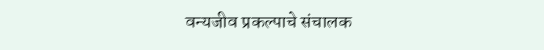वन्यजीव प्रकल्पाचे संचालक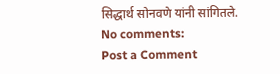सिद्धार्थ सोनवणे यांनी सांगितले.
No comments:
Post a Comment